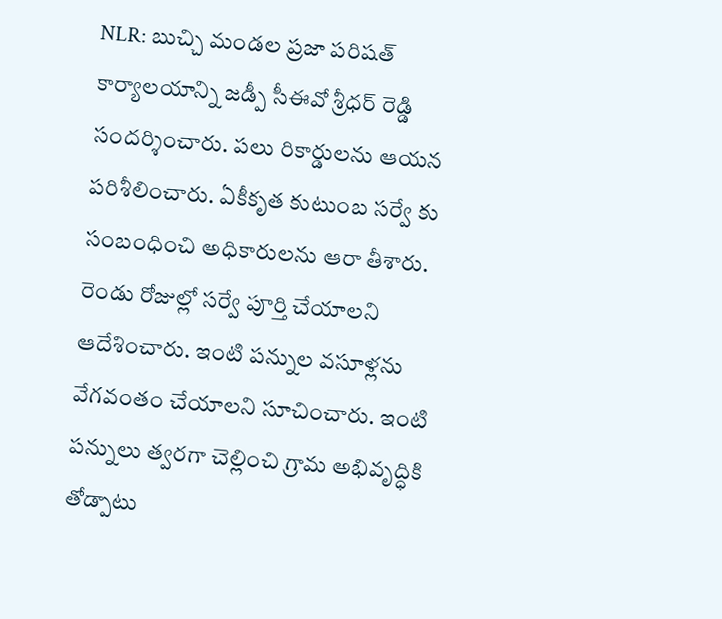NLR: బుచ్చి మండల ప్రజా పరిషత్ కార్యాలయాన్ని జడ్పీ సీఈవో శ్రీధర్ రెడ్డి సందర్శించారు. పలు రికార్డులను ఆయన పరిశీలించారు. ఏకీకృత కుటుంబ సర్వే కు సంబంధించి అధికారులను ఆరా తీశారు. రెండు రోజుల్లో సర్వే పూర్తి చేయాలని ఆదేశించారు. ఇంటి పన్నుల వసూళ్లను వేగవంతం చేయాలని సూచించారు. ఇంటి పన్నులు త్వరగా చెల్లించి గ్రామ అభివృద్ధికి తోడ్పాటు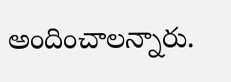అందించాలన్నారు.